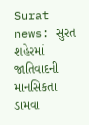Surat news: સુરત શહેરમાં જાતિવાદની માનસિકતા ડામવા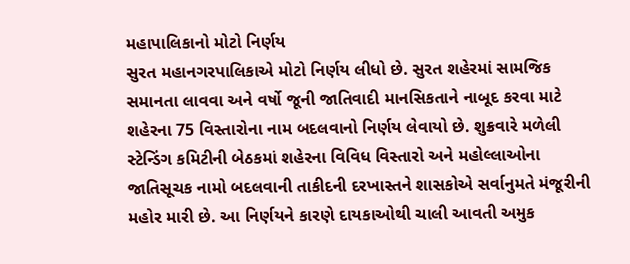મહાપાલિકાનો મોટો નિર્ણય
સુરત મહાનગરપાલિકાએ મોટો નિર્ણય લીધો છે. સુરત શહેરમાં સામજિક સમાનતા લાવવા અને વર્ષો જૂની જાતિવાદી માનસિકતાને નાબૂદ કરવા માટે શહેરના 75 વિસ્તારોના નામ બદલવાનો નિર્ણય લેવાયો છે. શુક્રવારે મળેલી સ્ટેન્ડિંગ કમિટીની બેઠકમાં શહેરના વિવિધ વિસ્તારો અને મહોલ્લાઓના જાતિસૂચક નામો બદલવાની તાકીદની દરખાસ્તને શાસકોએ સર્વાનુમતે મંજૂરીની મહોર મારી છે. આ નિર્ણયને કારણે દાયકાઓથી ચાલી આવતી અમુક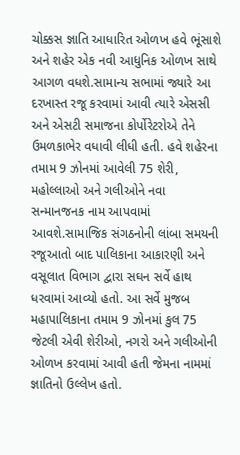ચોક્કસ જ્ઞાતિ આધારિત ઓળખ હવે ભૂંસાશે અને શહેર એક નવી આધુનિક ઓળખ સાથે આગળ વધશે.સામાન્ય સભામાં જ્યારે આ દરખાસ્ત રજૂ કરવામાં આવી ત્યારે એસસી અને એસટી સમાજના કોર્પોરેટરોએ તેને ઉમળકાભેર વધાવી લીધી હતી. હવે શહેરના તમામ 9 ઝોનમાં આવેલી 75 શેરી, મહોલ્લાઓ અને ગલીઓને નવા સન્માનજનક નામ આપવામાં આવશે.સામાજિક સંગઠનોની લાંબા સમયની રજૂઆતો બાદ પાલિકાના આકારણી અને વસૂલાત વિભાગ દ્વારા સઘન સર્વે હાથ ધરવામાં આવ્યો હતો. આ સર્વે મુજબ મહાપાલિકાના તમામ 9 ઝોનમાં કુલ 75 જેટલી એવી શેરીઓ, નગરો અને ગલીઓની ઓળખ કરવામાં આવી હતી જેમના નામમાં જ્ઞાતિનો ઉલ્લેખ હતો.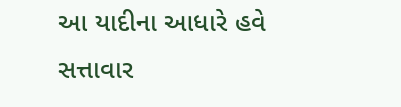આ યાદીના આધારે હવે સત્તાવાર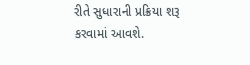રીતે સુધારાની પ્રક્રિયા શરૂ કરવામાં આવશે.